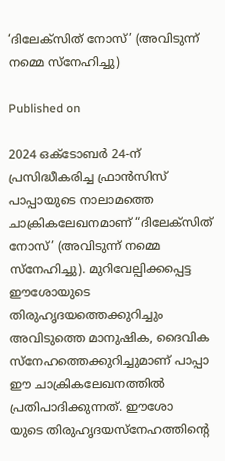‘ദിലേക്സിത് നോസ്’ (അവിടുന്ന് നമ്മെ സ്നേഹിച്ചു)

Published on

2024 ഒക്ടോബർ 24-ന് പ്രസിദ്ധീകരിച്ച ഫ്രാൻസിസ് പാപ്പായുടെ നാലാമത്തെ ചാക്രികലേഖനമാണ് “ദിലേക്സിത് നോസ്’ (അവിടുന്ന് നമ്മെ സ്നേഹിച്ചു). മുറിവേല്പിക്കപ്പെട്ട ഈശോയുടെ തിരുഹൃദയത്തെക്കുറിച്ചും അവിടുത്തെ മാനുഷിക, ദൈവിക സ്നേഹത്തെക്കുറിച്ചുമാണ് പാപ്പാ ഈ ചാക്രികലേഖനത്തിൽ പ്രതിപാദിക്കുന്നത്. ഈശോ
യുടെ തിരുഹൃദയസ്നേഹത്തിന്റെ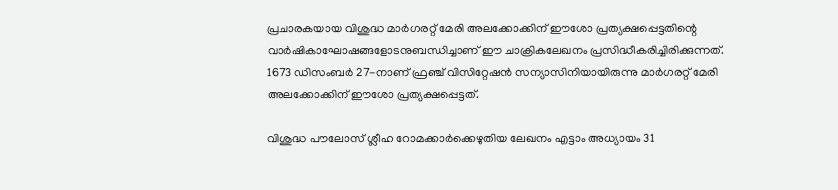പ്രചാരകയായ വിശുദ്ധ മാർഗരറ്റ് മേരി അലക്കോക്കിന് ഈശോ പ്രത്യക്ഷപ്പെട്ടതിന്റെ വാർഷികാഘോഷങ്ങളോടനുബന്ധിച്ചാണ് ഈ ചാക്രികലേഖനം പ്രസിദ്ധീകരിച്ചിരിക്കുന്നത്. 1673 ഡിസംബർ 27-നാണ് ഫ്രഞ്ച് വിസിറ്റേഷൻ സന്യാസിനിയായിരുന്നു മാർഗരറ്റ് മേരി അലക്കോക്കിന് ഈശോ പ്രത്യക്ഷപ്പെട്ടത്.

വിശുദ്ധ പൗലോസ് ശ്ലീഹ റോമക്കാർക്കെഴുതിയ ലേഖനം എട്ടാം അധ്യായം 31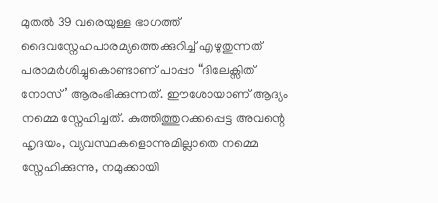മുതൽ 39 വരെയുള്ള ഭാഗത്ത് ദൈവസ്നേഹപാരമ്യത്തെക്കുറിച്ച് എഴുതുന്നത് പരാമർശിച്ചുകൊണ്ടാണ് പാപ്പാ “ദിലേക്സിത് നോസ്’ ആരംഭിക്കുന്നത്. ഈശോയാണ് ആദ്യം നമ്മെ സ്നേഹിച്ചത്. കുത്തിത്തുറക്കപ്പെട്ട അവന്റെ ഹൃദയം, വ്യവസ്ഥകളൊന്നുമില്ലാതെ നമ്മെ സ്നേഹിക്കുന്നു, നമുക്കായി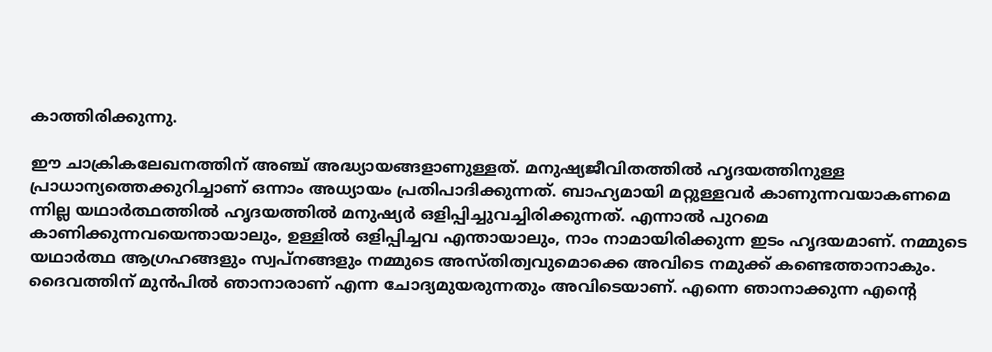കാത്തിരിക്കുന്നു.

ഈ ചാക്രികലേഖനത്തിന് അഞ്ച് അദ്ധ്യായങ്ങളാണുള്ളത്. മനുഷ്യജീവിതത്തിൽ ഹൃദയത്തിനുള്ള പ്രാധാന്യത്തെക്കുറിച്ചാണ് ഒന്നാം അധ്യായം പ്രതിപാദിക്കുന്നത്. ബാഹ്യമായി മറ്റുള്ളവർ കാണുന്നവയാകണമെ
ന്നില്ല യഥാർത്ഥത്തിൽ ഹൃദയത്തിൽ മനുഷ്യർ ഒളിപ്പിച്ചുവച്ചിരിക്കുന്നത്. എന്നാൽ പുറമെ കാണിക്കുന്നവയെന്തായാലും, ഉള്ളിൽ ഒളിപ്പിച്ചവ എന്തായാലും, നാം നാമായിരിക്കുന്ന ഇടം ഹൃദയമാണ്. നമ്മുടെ യഥാർത്ഥ ആഗ്രഹങ്ങളും സ്വപ്നങ്ങളും നമ്മുടെ അസ്തിത്വവുമൊക്കെ അവിടെ നമുക്ക് കണ്ടെത്താനാകും. ദൈവത്തിന് മുൻപിൽ ഞാനാരാണ് എന്ന ചോദ്യമുയരുന്നതും അവിടെയാണ്. എന്നെ ഞാനാക്കുന്ന എന്റെ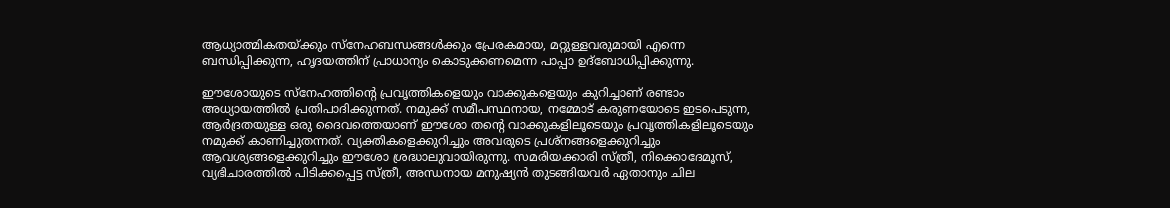ആധ്യാത്മികതയ്ക്കും സ്നേഹബന്ധങ്ങൾക്കും പ്രേരകമായ, മറ്റുള്ളവരുമായി എന്നെ ബന്ധിപ്പിക്കുന്ന, ഹൃദയത്തിന് പ്രാധാന്യം കൊടുക്കണമെന്ന പാപ്പാ ഉദ്ബോധിപ്പിക്കുന്നു.

ഈശോയുടെ സ്നേഹത്തിന്റെ പ്രവൃത്തികളെയും വാക്കുകളെയും കുറിച്ചാണ് രണ്ടാം അധ്യായത്തിൽ പ്രതിപാദിക്കുന്നത്. നമുക്ക് സമീപസ്ഥനായ, നമ്മോട് കരുണയോടെ ഇടപെടുന്ന, ആർദ്രതയുള്ള ഒരു ദൈവത്തെയാണ് ഈശോ തന്റെ വാക്കുകളിലൂടെയും പ്രവൃത്തികളിലൂടെയും നമുക്ക് കാണിച്ചുതന്നത്. വ്യക്തികളെക്കുറിച്ചും അവരുടെ പ്രശ്നങ്ങളെക്കുറിച്ചും ആവശ്യങ്ങളെക്കുറിച്ചും ഈശോ ശ്രദ്ധാലുവായിരുന്നു. സമരിയക്കാരി സ്ത്രീ, നിക്കൊദേമൂസ്, വ്യഭിചാരത്തിൽ പിടിക്കപ്പെട്ട സ്ത്രീ, അന്ധനായ മനുഷ്യൻ തുടങ്ങിയവർ ഏതാനും ചില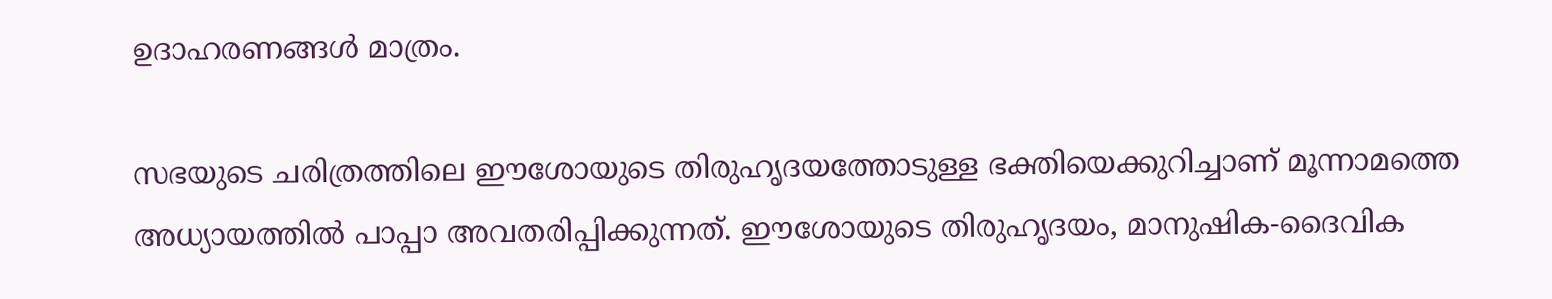ഉദാഹരണങ്ങൾ മാത്രം.

സഭയുടെ ചരിത്രത്തിലെ ഈശോയുടെ തിരുഹൃദയത്തോടുള്ള ഭക്തിയെക്കുറിച്ചാണ് മൂന്നാമത്തെ അധ്യായത്തിൽ പാപ്പാ അവതരിപ്പിക്കുന്നത്. ഈശോയുടെ തിരുഹൃദയം, മാനുഷിക-ദൈവിക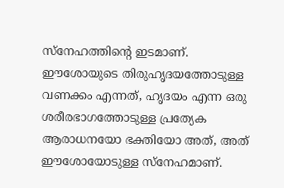സ്നേഹത്തിന്റെ ഇടമാണ്. ഈശോയുടെ തിരുഹൃദയത്തോടുള്ള വണക്കം എന്നത്, ഹൃദയം എന്ന ഒരു ശരീരഭാഗത്തോടുള്ള പ്രത്യേക ആരാധനയോ ഭക്തിയോ അത്, അത് ഈശോയോടുള്ള സ്നേഹമാണ്.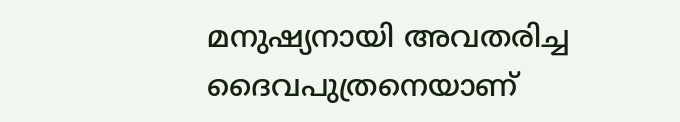മനുഷ്യനായി അവതരിച്ച ദൈവപുത്രനെയാണ്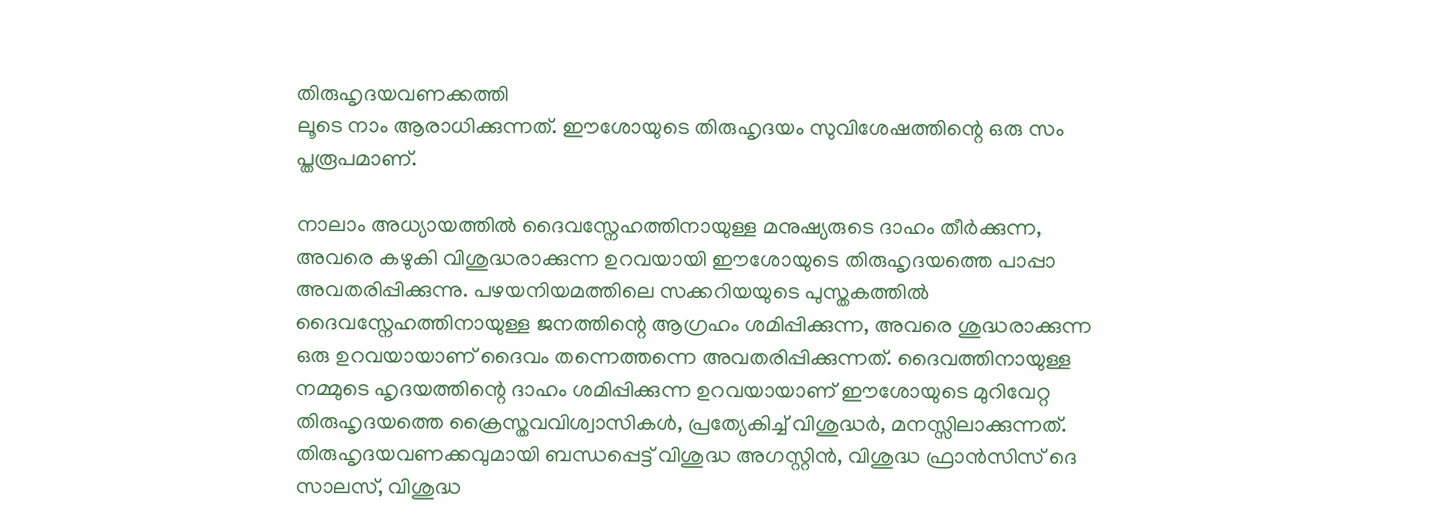തിരുഹൃദയവണക്കത്തി
ലൂടെ നാം ആരാധിക്കുന്നത്. ഈശോയുടെ തിരുഹൃദയം സുവിശേഷത്തിന്റെ ഒരു സം
പ്തരൂപമാണ്.

നാലാം അധ്യായത്തിൽ ദൈവസ്നേഹത്തിനായുള്ള മനുഷ്യരുടെ ദാഹം തീർക്കുന്ന, അവരെ കഴുകി വിശുദ്ധരാക്കുന്ന ഉറവയായി ഈശോയുടെ തിരുഹൃദയത്തെ പാപ്പാ അവതരിപ്പിക്കുന്നു. പഴയനിയമത്തിലെ സക്കറിയയുടെ പുസ്തകത്തിൽ ദൈവസ്നേഹത്തിനായുള്ള ജനത്തിന്റെ ആഗ്രഹം ശമിപ്പിക്കുന്ന, അവരെ ശുദ്ധരാക്കുന്ന ഒരു ഉറവയായാണ് ദൈവം തന്നെത്തന്നെ അവതരിപ്പിക്കുന്നത്. ദൈവത്തിനായുള്ള നമ്മുടെ ഹൃദയത്തിന്റെ ദാഹം ശമിപ്പിക്കുന്ന ഉറവയായാണ് ഈശോയുടെ മുറിവേറ്റ തിരുഹൃദയത്തെ ക്രൈസ്തവവിശ്വാസികൾ, പ്രത്യേകിച്ച് വിശുദ്ധർ, മനസ്സിലാക്കുന്നത്. തിരുഹൃദയവണക്കവുമായി ബന്ധപ്പെട്ട് വിശുദ്ധ അഗസ്റ്റിൻ, വിശുദ്ധ ഫ്രാൻസിസ് ദെ സാലസ്, വിശുദ്ധ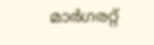മാർഗരറ്റ്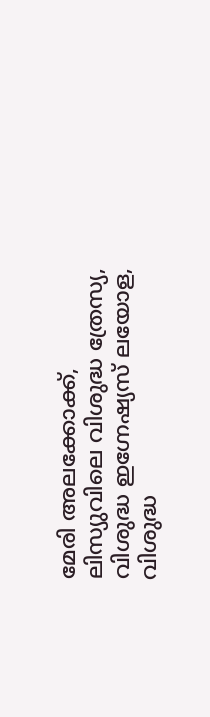മേരി അലക്കോക്ക്, ലിസ്യുവിലെ വിശുദ്ധ ത്രേസ്യ, വിശുദ്ധ ഇഗ്നേഷ്യസ് ലയോള, വിശുദ്ധ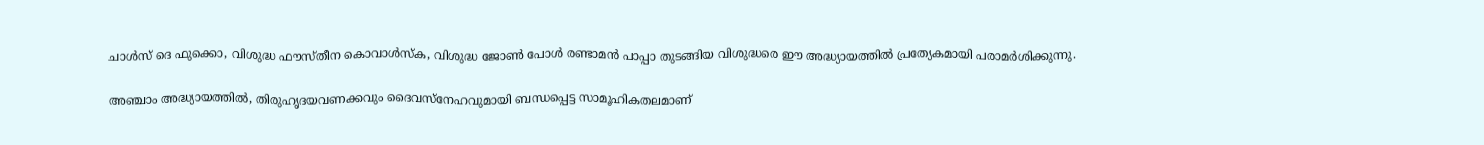ചാൾസ് ദെ ഫുക്കൊ, വിശുദ്ധ ഫൗസ്തീന കൊവാൾസ്ക, വിശുദ്ധ ജോൺ പോൾ രണ്ടാമൻ പാപ്പാ തുടങ്ങിയ വിശുദ്ധരെ ഈ അദ്ധ്യായത്തിൽ പ്രത്യേകമായി പരാമർശിക്കുന്നു.

അഞ്ചാം അദ്ധ്യായത്തിൽ, തിരുഹൃദയവണക്കവും ദൈവസ്നേഹവുമായി ബന്ധപ്പെട്ട സാമൂഹികതലമാണ്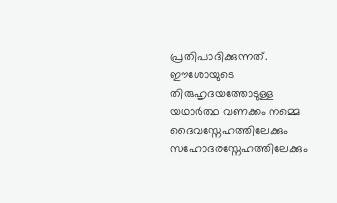പ്രതിപാദിക്കുന്നത്. ഈശോയുടെ തിരുഹൃദയത്തോടുള്ള യഥാർത്ഥ വണക്കം നമ്മെ ദൈവസ്നേഹത്തിലേക്കും സഹോദരസ്നേഹത്തിലേക്കും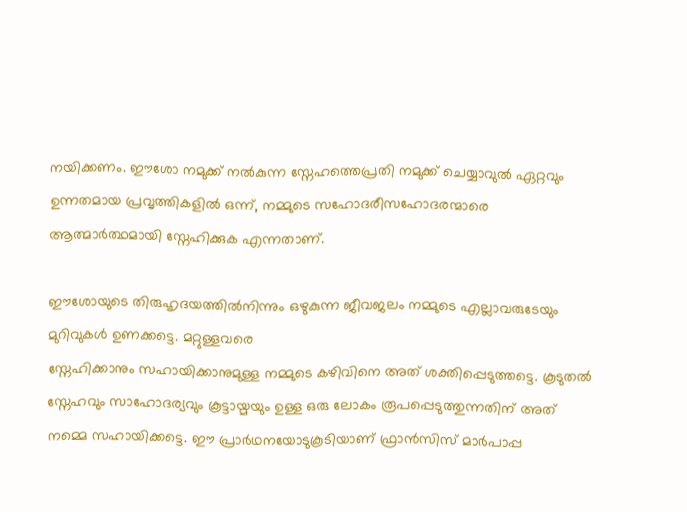നയിക്കണം. ഈശോ നമുക്ക് നൽകുന്ന സ്നേഹത്തെപ്രതി നമുക്ക് ചെയ്യാവുൽ ഏറ്റവും ഉന്നതമായ പ്രവൃത്തികളിൽ ഒന്ന്, നമ്മുടെ സഹോദരീസഹോദരന്മാരെ ആത്മാർത്ഥമായി സ്നേഹിക്കുക എന്നതാണ്.

ഈശോയുടെ തിരുഹൃദയത്തിൽനിന്നും ഒഴുകുന്ന ജീവജലം നമ്മുടെ എല്ലാവരുടേയും മുറിവുകൾ ഉണക്കട്ടെ. മറ്റുള്ളവരെ
സ്നേഹിക്കാനും സഹായിക്കാനുമുള്ള നമ്മുടെ കഴിവിനെ അത് ശക്തിപ്പെടുത്തട്ടെ. കൂടുതൽ സ്നേഹവും സാഹോദര്യവും കൂട്ടായ്മയും ഉള്ള ഒരു ലോകം രൂപപ്പെടുത്തുന്നതിന് അത് നമ്മെ സഹായിക്കട്ടെ. ഈ പ്രാർഥനയോടുകൂടിയാണ് ഫ്രാൻസിസ് മാർപാപ്പ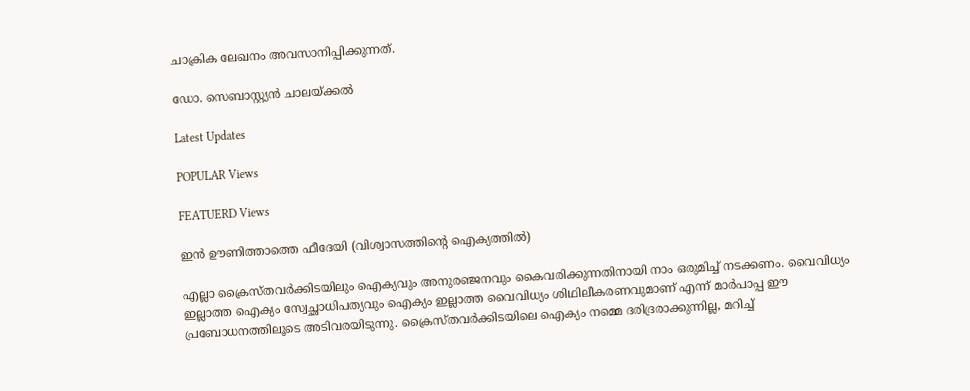ചാക്രിക ലേഖനം അവസാനിപ്പിക്കുന്നത്.

ഡോ. സെബാസ്റ്റ്യൻ ചാലയ്ക്കൽ

Latest Updates

POPULAR Views

FEATUERD Views

ഇന്‍ ഊണിത്താത്തെ ഫീദേയി (വിശ്വാസത്തിന്റെ ഐക്യത്തില്‍)

എല്ലാ ക്രൈസ്തവര്‍ക്കിടയിലും ഐക്യവും അനുരഞ്ജനവും കൈവരിക്കുന്നതിനായി നാം ഒരുമിച്ച് നടക്കണം. വൈവിധ്യം ഇല്ലാത്ത ഐക്യം സ്വേച്ഛാധിപത്യവും ഐക്യം ഇല്ലാത്ത വൈവിധ്യം ശിഥിലീകരണവുമാണ് എന്ന് മാര്‍പാപ്പ ഈ പ്രബോധനത്തിലൂടെ അടിവരയിടുന്നു. ക്രൈസ്തവര്‍ക്കിടയിലെ ഐക്യം നമ്മെ ദരിദ്രരാക്കുന്നില്ല, മറിച്ച്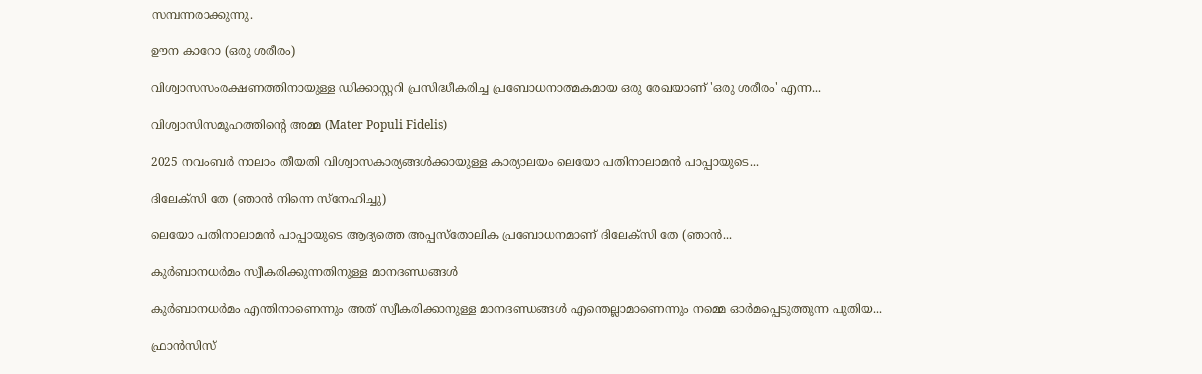സമ്പന്നരാക്കുന്നു.

ഊന കാറോ (ഒരു ശരീരം)

വിശ്വാസസംരക്ഷണത്തിനായുള്ള ഡിക്കാസ്റ്ററി പ്രസിദ്ധീകരിച്ച പ്രബോധനാത്മകമായ ഒരു രേഖയാണ് 'ഒരു ശരീരം' എന്ന...

വിശ്വാസിസമൂഹത്തിന്റെ അമ്മ (Mater Populi Fidelis)

2025 നവംബര്‍ നാലാം തീയതി വിശ്വാസകാര്യങ്ങള്‍ക്കായുള്ള കാര്യാലയം ലെയോ പതിനാലാമന്‍ പാപ്പായുടെ...

ദിലേക്‌സി തേ (ഞാന്‍ നിന്നെ സ്‌നേഹിച്ചു)

ലെയോ പതിനാലാമന്‍ പാപ്പായുടെ ആദ്യത്തെ അപ്പസ്‌തോലിക പ്രബോധനമാണ് ദിലേക്‌സി തേ (ഞാന്‍...

കുർബാനധർമം സ്വീകരിക്കുന്നതിനുള്ള മാനദണ്ഡങ്ങൾ

കുർബാനധർമം എന്തിനാണെന്നും അത് സ്വീകരിക്കാനുള്ള മാനദണ്ഡങ്ങൾ എന്തെല്ലാമാണെന്നും നമ്മെ ഓർമപ്പെടുത്തുന്ന പുതിയ...

ഫ്രാൻസിസ്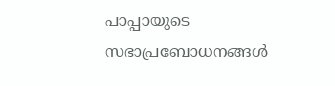പാപ്പായുടെ സഭാപ്രബോധനങ്ങൾ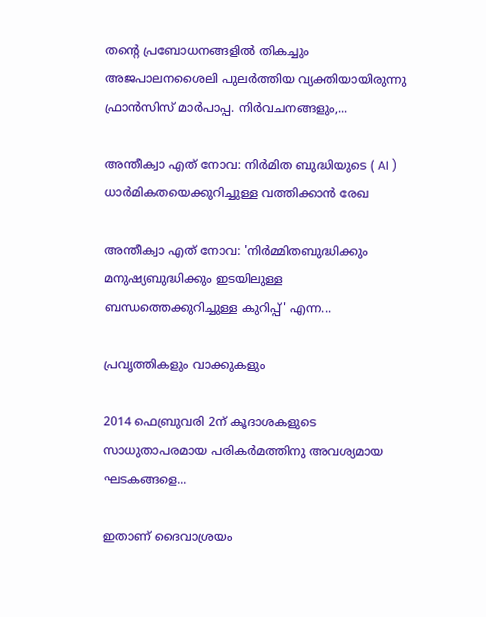തന്റെ പ്രബോധനങ്ങളിൽ തികച്ചും അജപാലനശൈലി പുലർത്തിയ വ്യക്തിയായിരുന്നു ഫ്രാൻസിസ് മാർപാപ്പ. നിർവചനങ്ങളും,...

അന്തീക്വാ എത് നോവ: നിർമിത ബുദ്ധിയുടെ ( AI ) ധാർമികതയെക്കുറിച്ചുള്ള വത്തിക്കാൻ രേഖ

അന്തീക്വാ എത് നോവ: 'നിർമ്മിതബുദ്ധിക്കും മനുഷ്യബുദ്ധിക്കും ഇടയിലുള്ള ബന്ധത്തെക്കുറിച്ചുള്ള കുറിപ്പ്' എന്ന...

പ്രവൃത്തികളും വാക്കുകളും

2014 ഫെബ്രുവരി 2ന് കൂദാശകളുടെ സാധുതാപരമായ പരികർമത്തിനു അവശ്യമായ ഘടകങ്ങളെ...

ഇതാണ് ദൈവാശ്രയം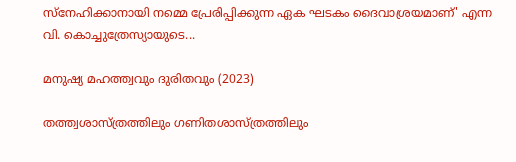സ്നേഹിക്കാനായി നമ്മെ പ്രേരിപ്പിക്കുന്ന ഏക ഘടകം ദൈവാശ്രയമാണ്' എന്ന വി. കൊച്ചുത്രേസ്യായുടെ...

മനുഷ്യ മഹത്ത്വവും ദുരിതവും (2023)

തത്ത്വശാസ്ത്രത്തിലും ഗണിതശാസ്ത്രത്തിലും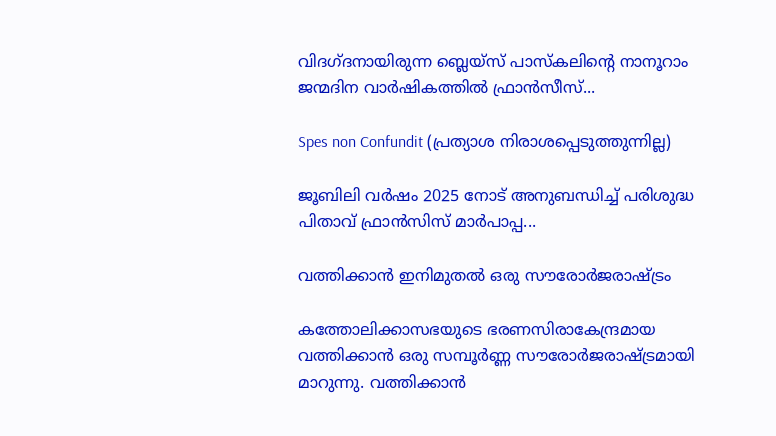വിദഗ്ദനായിരുന്ന ബ്ലെയ്സ് പാസ്കലിന്റെ നാനൂറാം ജന്മദിന വാർഷികത്തിൽ ഫ്രാൻസീസ്...

Spes non Confundit (പ്രത്യാശ നിരാശപ്പെടുത്തുന്നില്ല)

ജൂബിലി വർഷം 2025 നോട് അനുബന്ധിച്ച് പരിശുദ്ധ പിതാവ് ഫ്രാൻസിസ് മാർപാപ്പ...

വത്തിക്കാൻ ഇനിമുതൽ ഒരു സൗരോർജരാഷ്ട്രം

കത്തോലിക്കാസഭയുടെ ഭരണസിരാകേന്ദ്രമായ വത്തിക്കാൻ ഒരു സമ്പൂർണ്ണ സൗരോർജരാഷ്ട്രമായി മാറുന്നു. വത്തിക്കാൻ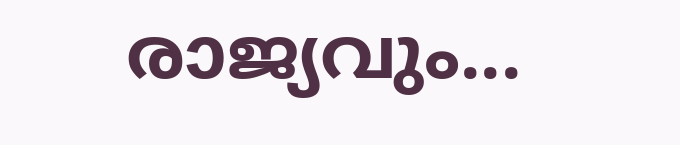രാജ്യവും...